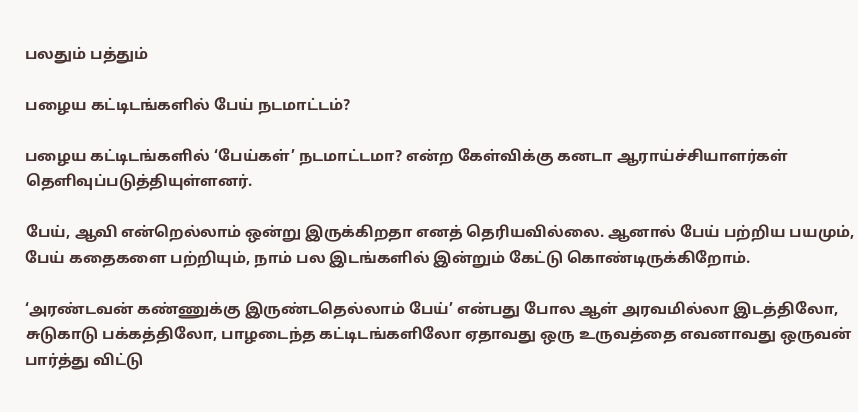பலதும் பத்தும்

பழைய கட்டிடங்களில் பேய் நடமாட்டம்?

பழைய கட்டிடங்களில் ‘பேய்கள்’ நடமாட்டமா? என்ற கேள்விக்கு கனடா ஆராய்ச்சியாளர்கள் தெளிவுப்படுத்தியுள்ளனர்.

பேய், ஆவி என்றெல்லாம் ஒன்று இருக்கிறதா எனத் தெரியவில்லை. ஆனால் பேய் பற்றிய பயமும், பேய் கதைகளை பற்றியும், நாம் பல இடங்களில் இன்றும் கேட்டு கொண்டிருக்கிறோம்.

‘அரண்டவன் கண்ணுக்கு இருண்டதெல்லாம் பேய்’ என்பது போல ஆள் அரவமில்லா இடத்திலோ, சுடுகாடு பக்கத்திலோ, பாழடைந்த கட்டிடங்களிலோ ஏதாவது ஒரு உருவத்தை எவனாவது ஒருவன் பார்த்து விட்டு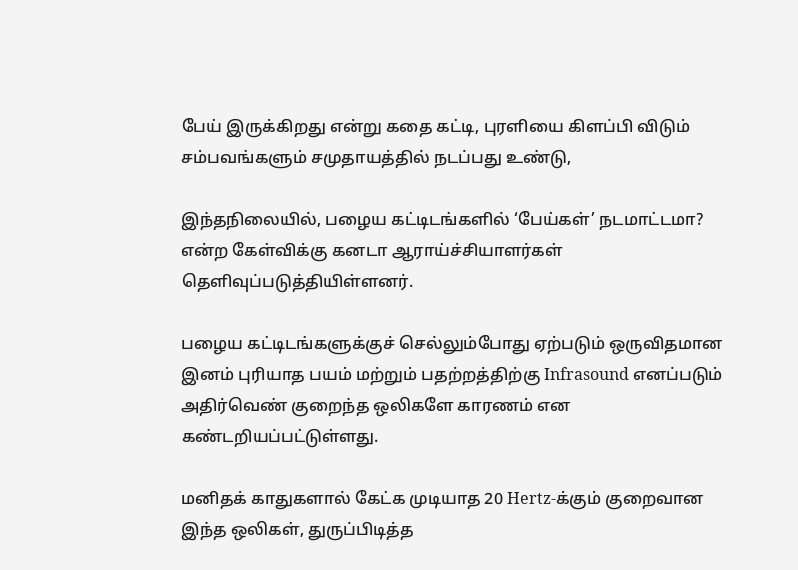பேய் இருக்கிறது என்று கதை கட்டி, புரளியை கிளப்பி விடும் சம்பவங்களும் சமுதாயத்தில் நடப்பது உண்டு,

இந்தநிலையில், பழைய கட்டிடங்களில் ‘பேய்கள்’ நடமாட்டமா? என்ற கேள்விக்கு கனடா ஆராய்ச்சியாளர்கள் தெளிவுப்படுத்தியிள்ளனர்.

பழைய கட்டிடங்களுக்குச் செல்லும்போது ஏற்படும் ஒருவிதமான இனம் புரியாத பயம் மற்றும் பதற்றத்திற்கு Infrasound எனப்படும் அதிர்வெண் குறைந்த ஒலிகளே காரணம் என கண்டறியப்பட்டுள்ளது.

மனிதக் காதுகளால் கேட்க முடியாத 20 Hertz-க்கும் குறைவான இந்த ஒலிகள், துருப்பிடித்த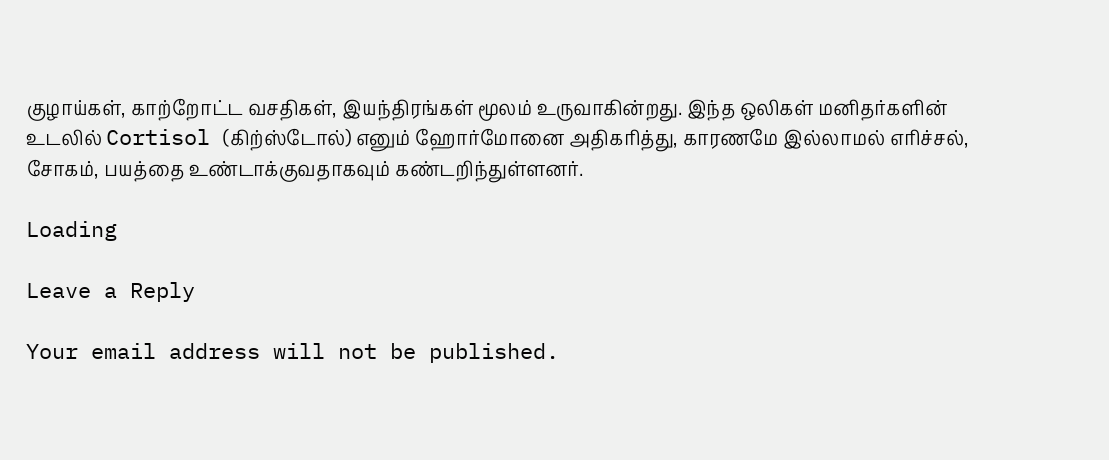குழாய்கள், காற்றோட்ட வசதிகள், இயந்திரங்கள் மூலம் உருவாகின்றது. இந்த ஒலிகள் மனிதர்களின் உடலில் Cortisol (கிற்ஸ்டோல்) எனும் ஹோர்மோனை அதிகரித்து, காரணமே இல்லாமல் எரிச்சல், சோகம், பயத்தை உண்டாக்குவதாகவும் கண்டறிந்துள்ளனர்.

Loading

Leave a Reply

Your email address will not be published.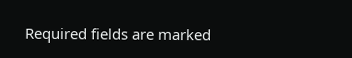Required fields are marked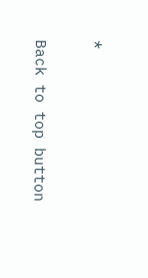*

Back to top button